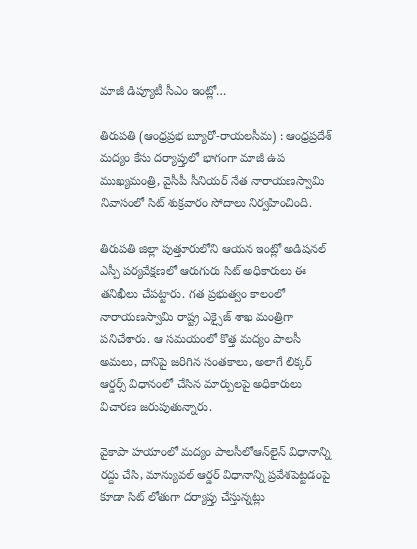మాజీ డిప్యూటీ సీఎం ఇంట్లో…

తిరుపతి (ఆంధ్రప్రభ బ్యూరో-రాయలసీమ) : ఆంధ్రప్రదేశ్ మద్యం కేసు దర్యాప్తులో భాగంగా మాజీ ఉప ముఖ్యమంత్రి, వైసీపీ సీనియర్ నేత నారాయణస్వామి నివాసంలో సిట్ శుక్రవారం సోదాలు నిర్వహించింది.

తిరుపతి జిల్లా పుత్తూరులోని ఆయన ఇంట్లో అడిషనల్ ఎస్పీ పర్యవేక్షణలో ఆరుగురు సిట్ అధికారులు ఈ తనిఖీలు చేపట్టారు. గత ప్రభుత్వం కాలంలో నారాయణస్వామి రాష్ట్ర ఎక్సైజ్‌ శాఖ మంత్రిగా పనిచేశారు. ఆ సమయంలో కొత్త మద్యం పాలసీ అమలు, దానిపై జరిగిన సంతకాలు, అలాగే లిక్కర్ ఆర్డర్స్ విధానంలో చేసిన మార్పులపై అధికారులు విచారణ జరుపుతున్నారు.

వైకాపా హయాంలో మద్యం పాలసీలోఆన్‌లైన్ విధానాన్ని రద్దు చేసి, మాన్యువల్ ఆర్డర్ విధానాన్ని ప్రవేశపెట్టడంపై కూడా సిట్ లోతుగా దర్యాప్తు చేస్తున్నట్లు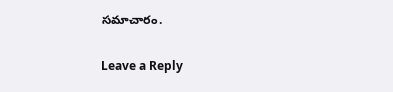సమాచారం.

Leave a Reply